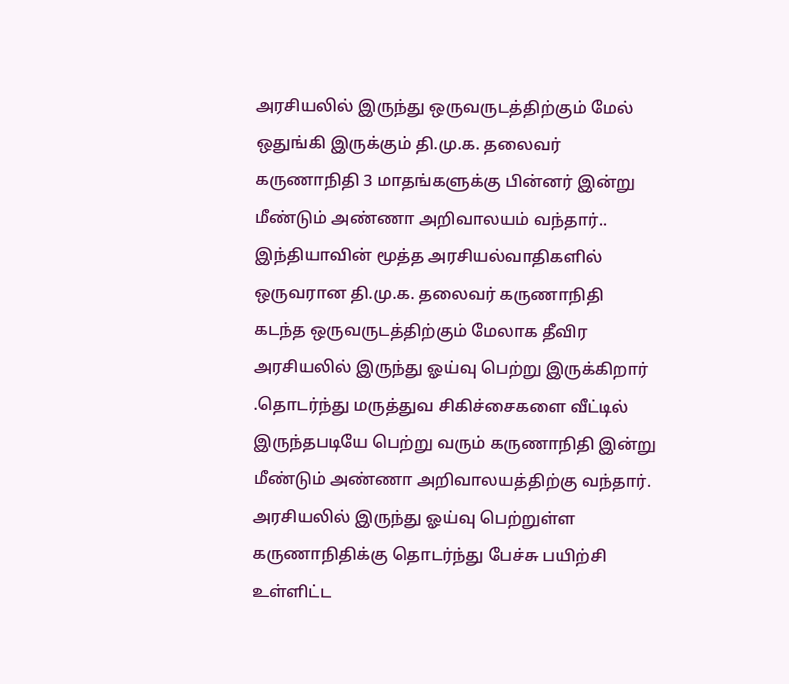அரசியலில் இருந்து ஒருவருடத்திற்கும் மேல் ஒதுங்கி இருக்கும் தி.மு.க. தலைவர் கருணாநிதி 3 மாதங்களுக்கு பின்னர் இன்று மீண்டும் அண்ணா அறிவாலயம் வந்தார்..
இந்தியாவின் மூத்த அரசியல்வாதிகளில் ஒருவரான தி.மு.க. தலைவர் கருணாநிதி கடந்த ஒருவருடத்திற்கும் மேலாக தீவிர அரசியலில் இருந்து ஓய்வு பெற்று இருக்கிறார் .தொடர்ந்து மருத்துவ சிகிச்சைகளை வீட்டில் இருந்தபடியே பெற்று வரும் கருணாநிதி இன்று மீண்டும் அண்ணா அறிவாலயத்திற்கு வந்தார்.
அரசியலில் இருந்து ஓய்வு பெற்றுள்ள கருணாநிதிக்கு தொடர்ந்து பேச்சு பயிற்சி உள்ளிட்ட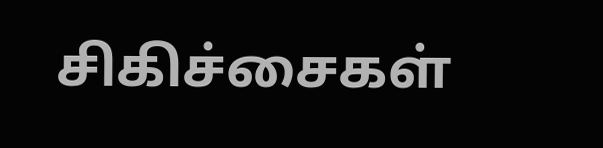சிகிச்சைகள்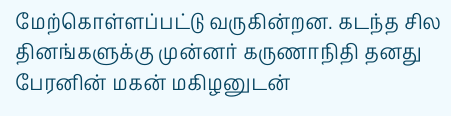மேற்கொள்ளப்பட்டு வருகின்றன. கடந்த சில தினங்களுக்கு முன்னர் கருணாநிதி தனது பேரனின் மகன் மகிழனுடன்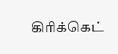கிாிக்கெட்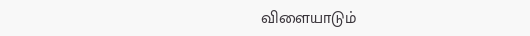விளையாடும்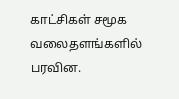காட்சிகள் சமூக வலைதளங்களில் பரவின.